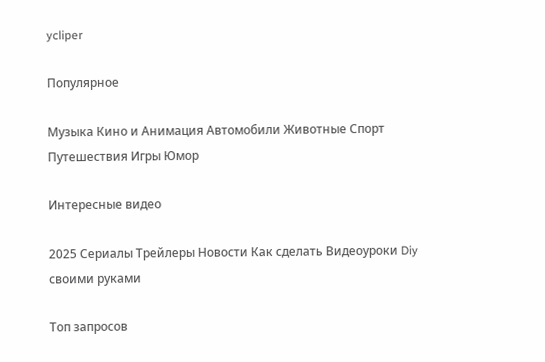ycliper

Популярное

Музыка Кино и Анимация Автомобили Животные Спорт Путешествия Игры Юмор

Интересные видео

2025 Сериалы Трейлеры Новости Как сделать Видеоуроки Diy своими руками

Топ запросов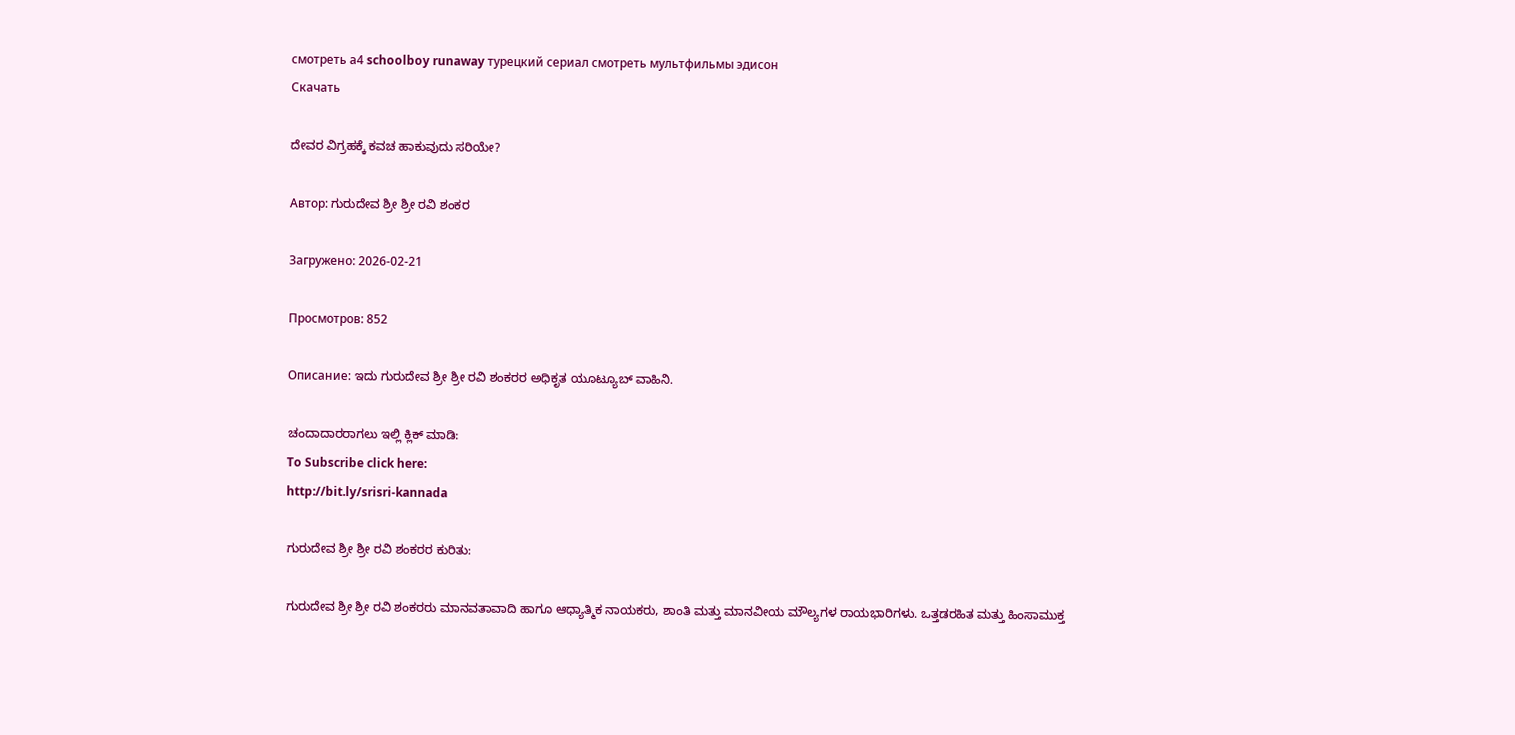смотреть а4 schoolboy runaway турецкий сериал смотреть мультфильмы эдисон
Скачать

ದೇವರ ವಿಗ್ರಹಕ್ಕೆ ಕವಚ ಹಾಕುವುದು ಸರಿಯೇ?

Автор: ಗುರುದೇವ ಶ್ರೀ ಶ್ರೀ ರವಿ ಶಂಕರ

Загружено: 2026-02-21

Просмотров: 852

Описание: ಇದು ಗುರುದೇವ ಶ್ರೀ ಶ್ರೀ ರವಿ ಶಂಕರರ ಅಧಿಕೃತ ಯೂಟ್ಯೂಬ್ ವಾಹಿನಿ.

ಚಂದಾದಾರರಾಗಲು ಇಲ್ಲಿ ಕ್ಲಿಕ್ ಮಾಡಿ:
To Subscribe click here:
http://bit.ly/srisri-kannada

ಗುರುದೇವ ಶ್ರೀ ಶ್ರೀ ರವಿ ಶಂಕರರ ಕುರಿತು:

ಗುರುದೇವ ಶ್ರೀ ಶ್ರೀ ರವಿ ಶಂಕರರು ಮಾನವತಾವಾದಿ ಹಾಗೂ ಆಧ್ಯಾತ್ಮಿಕ ನಾಯಕರು, ಶಾಂತಿ ಮತ್ತು ಮಾನವೀಯ ಮೌಲ್ಯಗಳ ರಾಯಭಾರಿಗಳು. ಒತ್ತಡರಹಿತ ಮತ್ತು ಹಿಂಸಾಮುಕ್ತ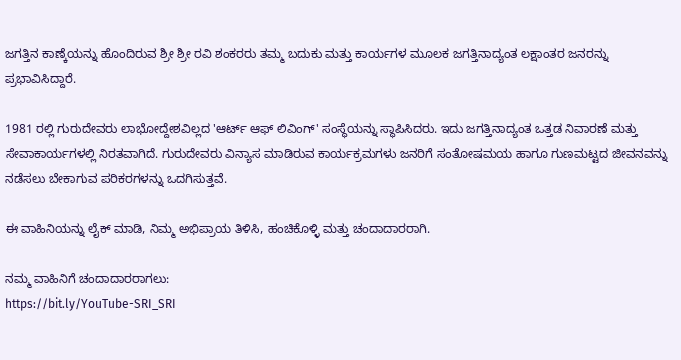ಜಗತ್ತಿನ ಕಾಣ್ಕೆಯನ್ನು ಹೊಂದಿರುವ ಶ್ರೀ ಶ್ರೀ ರವಿ ಶಂಕರರು ತಮ್ಮ ಬದುಕು ಮತ್ತು ಕಾರ್ಯಗಳ ಮೂಲಕ ಜಗತ್ತಿನಾದ್ಯಂತ ಲಕ್ಷಾಂತರ ಜನರನ್ನು ಪ್ರಭಾವಿಸಿದ್ದಾರೆ.

1981 ರಲ್ಲಿ ಗುರುದೇವರು ಲಾಭೋದ್ದೇಶವಿಲ್ಲದ 'ಆರ್ಟ್ ಆಫ್ ಲಿವಿಂಗ್' ಸಂಸ್ಥೆಯನ್ನು ಸ್ಥಾಪಿಸಿದರು. ಇದು ಜಗತ್ತಿನಾದ್ಯಂತ ಒತ್ತಡ ನಿವಾರಣೆ ಮತ್ತು ಸೇವಾಕಾರ್ಯಗಳಲ್ಲಿ ನಿರತವಾಗಿದೆ. ಗುರುದೇವರು ವಿನ್ಯಾಸ ಮಾಡಿರುವ ಕಾರ್ಯಕ್ರಮಗಳು ಜನರಿಗೆ ಸಂತೋಷಮಯ ಹಾಗೂ ಗುಣಮಟ್ಟದ ಜೀವನವನ್ನು ನಡೆಸಲು ಬೇಕಾಗುವ ಪರಿಕರಗಳನ್ನು ಒದಗಿಸುತ್ತವೆ.

ಈ ವಾಹಿನಿಯನ್ನು ಲೈಕ್ ಮಾಡಿ, ನಿಮ್ಮ ಅಭಿಪ್ರಾಯ ತಿಳಿಸಿ, ಹಂಚಿಕೊಳ್ಳಿ ಮತ್ತು ಚಂದಾದಾರರಾಗಿ.

ನಮ್ಮ ವಾಹಿನಿಗೆ ಚಂದಾದಾರರಾಗಲು:
https://bit.ly/YouTube-SRI_SRI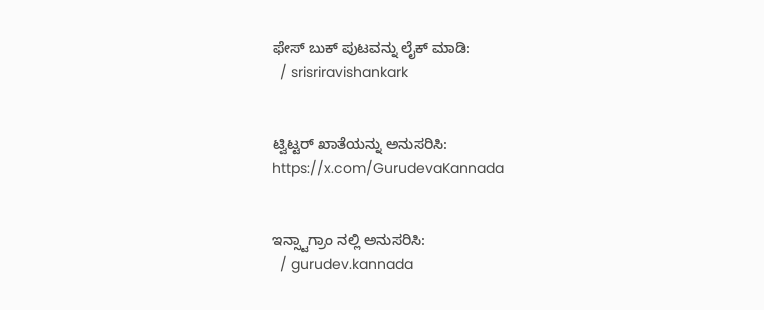ಫೇಸ್ ಬುಕ್ ಪುಟವನ್ನು ಲೈಕ್ ಮಾಡಿ:
  / srisriravishankark


ಟ್ವಿಟ್ಟರ್ ಖಾತೆಯನ್ನು ಅನುಸರಿಸಿ:
https://x.com/GurudevaKannada


ಇನ್ಸ್ಟಾಗ್ರಾಂ ನಲ್ಲಿ ಅನುಸರಿಸಿ:
  / gurudev.kannada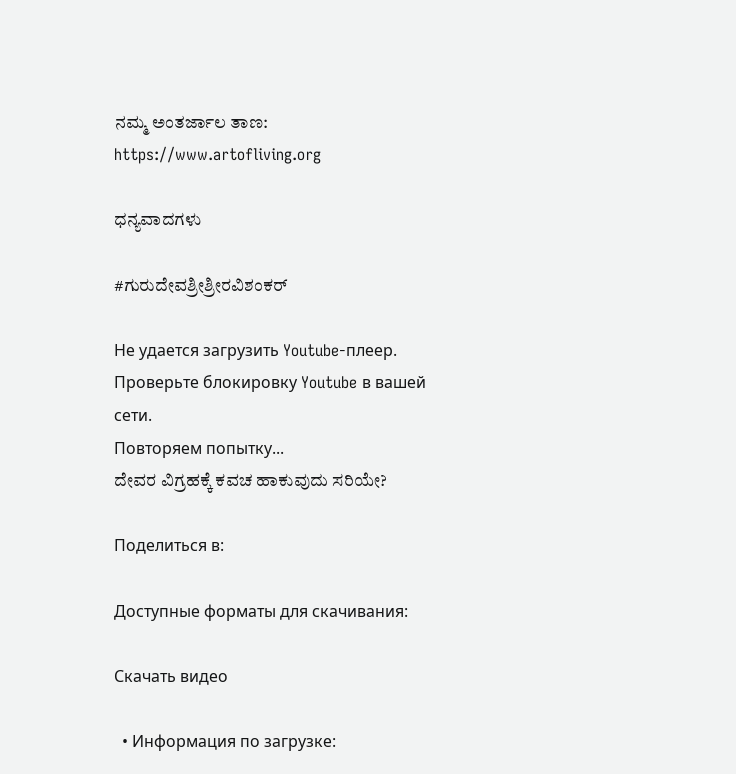ನಮ್ಮ ಅಂತರ್ಜಾಲ ತಾಣ:
https://www.artofliving.org

ಧನ್ಯವಾದಗಳು

#ಗುರುದೇವಶ್ರೀಶ್ರೀರವಿಶಂಕರ್

Не удается загрузить Youtube-плеер. Проверьте блокировку Youtube в вашей сети.
Повторяем попытку...
ದೇವರ ವಿಗ್ರಹಕ್ಕೆ ಕವಚ ಹಾಕುವುದು ಸರಿಯೇ?

Поделиться в:

Доступные форматы для скачивания:

Скачать видео

  • Информация по загрузке: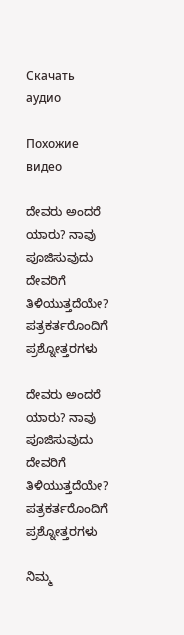Скачать аудио

Похожие видео

ದೇವರು ಅಂದರೆ ಯಾರು? ನಾವು ಪೂಜಿಸುವುದು ದೇವರಿಗೆ ತಿಳಿಯುತ್ತದೆಯೇ? ಪತ್ರಕರ್ತರೊಂದಿಗೆ ಪ್ರಶ್ನೋತ್ತರಗಳು

ದೇವರು ಅಂದರೆ ಯಾರು? ನಾವು ಪೂಜಿಸುವುದು ದೇವರಿಗೆ ತಿಳಿಯುತ್ತದೆಯೇ? ಪತ್ರಕರ್ತರೊಂದಿಗೆ ಪ್ರಶ್ನೋತ್ತರಗಳು

ನಿಮ್ಮ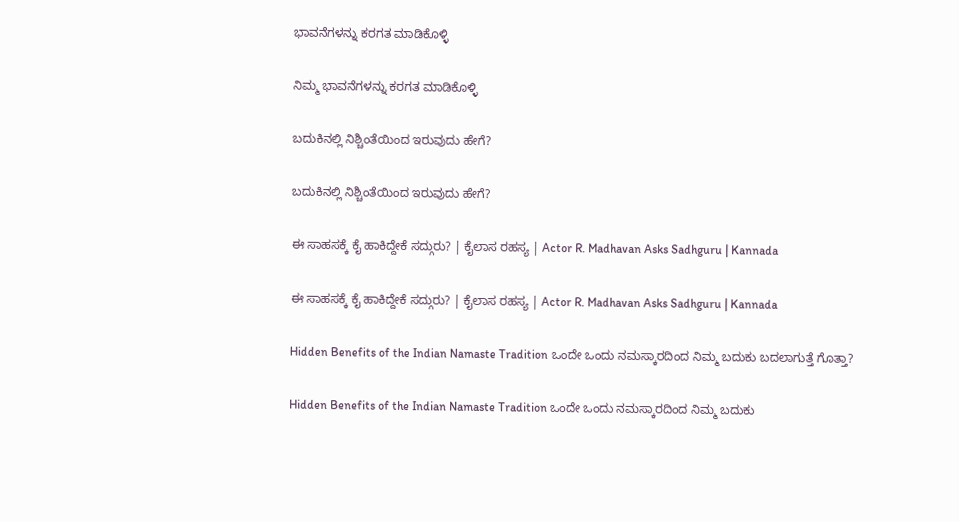ಭಾವನೆಗಳನ್ನು ಕರಗತ ಮಾಡಿಕೊಳ್ಳಿ

ನಿಮ್ಮ ಭಾವನೆಗಳನ್ನು ಕರಗತ ಮಾಡಿಕೊಳ್ಳಿ

ಬದುಕಿನಲ್ಲಿ ನಿಶ್ಚಿಂತೆಯಿಂದ ಇರುವುದು ಹೇಗೆ?

ಬದುಕಿನಲ್ಲಿ ನಿಶ್ಚಿಂತೆಯಿಂದ ಇರುವುದು ಹೇಗೆ?

ಈ ಸಾಹಸಕ್ಕೆ ಕೈ ಹಾಕಿದ್ದೇಕೆ ಸದ್ಗುರು? | ಕೈಲಾಸ ರಹಸ್ಯ | Actor R. Madhavan Asks Sadhguru | Kannada

ಈ ಸಾಹಸಕ್ಕೆ ಕೈ ಹಾಕಿದ್ದೇಕೆ ಸದ್ಗುರು? | ಕೈಲಾಸ ರಹಸ್ಯ | Actor R. Madhavan Asks Sadhguru | Kannada

Hidden Benefits of the Indian Namaste Tradition ಒಂದೇ ಒಂದು ನಮಸ್ಕಾರದಿಂದ ನಿಮ್ಮ ಬದುಕು ಬದಲಾಗುತ್ತೆ ಗೊತ್ತಾ?

Hidden Benefits of the Indian Namaste Tradition ಒಂದೇ ಒಂದು ನಮಸ್ಕಾರದಿಂದ ನಿಮ್ಮ ಬದುಕು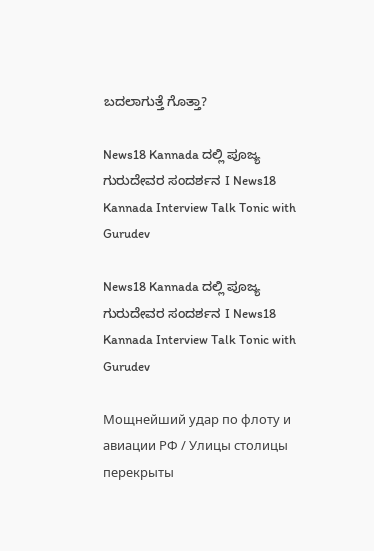ಬದಲಾಗುತ್ತೆ ಗೊತ್ತಾ?

News18 Kannada ದಲ್ಲಿ ಪೂಜ್ಯ ಗುರುದೇವರ ಸಂದರ್ಶನ I News18 Kannada Interview Talk Tonic with Gurudev

News18 Kannada ದಲ್ಲಿ ಪೂಜ್ಯ ಗುರುದೇವರ ಸಂದರ್ಶನ I News18 Kannada Interview Talk Tonic with Gurudev

Мощнейший удар по флоту и авиации РФ / Улицы столицы перекрыты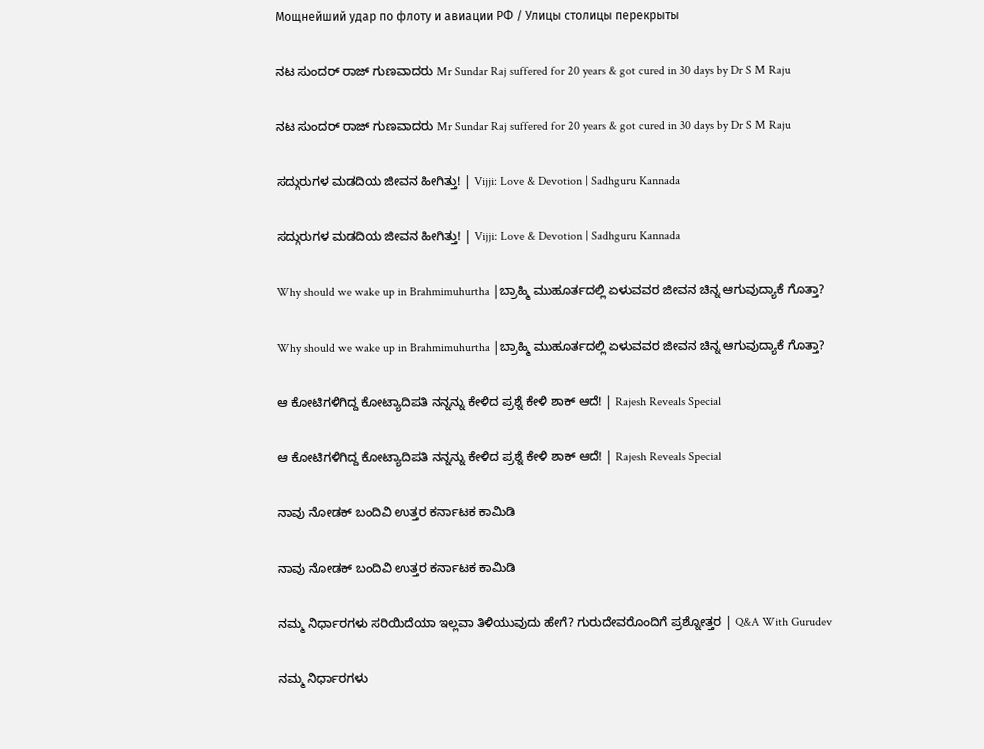Мощнейший удар по флоту и авиации РФ / Улицы столицы перекрыты

ನಟ ಸುಂದರ್ ರಾಜ್ ಗುಣವಾದರು Mr Sundar Raj suffered for 20 years & got cured in 30 days by Dr S M Raju

ನಟ ಸುಂದರ್ ರಾಜ್ ಗುಣವಾದರು Mr Sundar Raj suffered for 20 years & got cured in 30 days by Dr S M Raju

ಸದ್ಗುರುಗಳ ಮಡದಿಯ ಜೀವನ ಹೀಗಿತ್ತು! | Vijji: Love & Devotion | Sadhguru Kannada

ಸದ್ಗುರುಗಳ ಮಡದಿಯ ಜೀವನ ಹೀಗಿತ್ತು! | Vijji: Love & Devotion | Sadhguru Kannada

Why should we wake up in Brahmimuhurtha |ಬ್ರಾಹ್ಮಿ ಮುಹೂರ್ತದಲ್ಲಿ ಏಳುವವರ ಜೀವನ ಚಿನ್ನ ಆಗುವುದ್ಯಾಕೆ ಗೊತ್ತಾ?

Why should we wake up in Brahmimuhurtha |ಬ್ರಾಹ್ಮಿ ಮುಹೂರ್ತದಲ್ಲಿ ಏಳುವವರ ಜೀವನ ಚಿನ್ನ ಆಗುವುದ್ಯಾಕೆ ಗೊತ್ತಾ?

ಆ ಕೋಟಿಗಳಿಗಿದ್ದ ಕೋಟ್ಯಾದಿಪತಿ ನನ್ನನ್ನು ಕೇಳಿದ ಪ್ರಶ್ನೆ ಕೇಳಿ ಶಾಕ್ ಆದೆ! | Rajesh Reveals Special

ಆ ಕೋಟಿಗಳಿಗಿದ್ದ ಕೋಟ್ಯಾದಿಪತಿ ನನ್ನನ್ನು ಕೇಳಿದ ಪ್ರಶ್ನೆ ಕೇಳಿ ಶಾಕ್ ಆದೆ! | Rajesh Reveals Special

ನಾವು ನೋಡಕ್ ಬಂದಿವಿ ಉತ್ತರ ಕರ್ನಾಟಕ ಕಾಮಿಡಿ

ನಾವು ನೋಡಕ್ ಬಂದಿವಿ ಉತ್ತರ ಕರ್ನಾಟಕ ಕಾಮಿಡಿ

ನಮ್ಮ ನಿರ್ಧಾರಗಳು ಸರಿಯಿದೆಯಾ ಇಲ್ಲವಾ ತಿಳಿಯುವುದು ಹೇಗೆ? ಗುರುದೇವರೊಂದಿಗೆ ಪ್ರಶ್ನೋತ್ತರ | Q&A With Gurudev

ನಮ್ಮ ನಿರ್ಧಾರಗಳು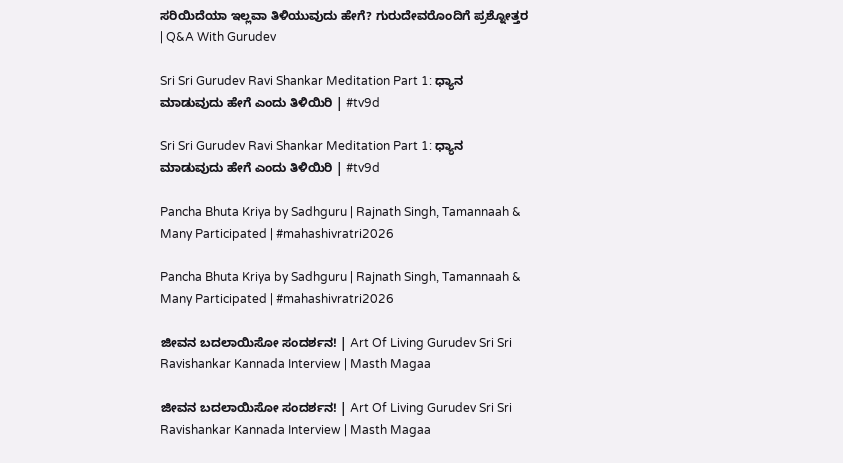ಸರಿಯಿದೆಯಾ ಇಲ್ಲವಾ ತಿಳಿಯುವುದು ಹೇಗೆ? ಗುರುದೇವರೊಂದಿಗೆ ಪ್ರಶ್ನೋತ್ತರ | Q&A With Gurudev

Sri Sri Gurudev Ravi Shankar Meditation Part 1: ಧ್ಯಾನ ಮಾಡುವುದು ಹೇಗೆ ಎಂದು ತಿಳಿಯಿರಿ | #tv9d

Sri Sri Gurudev Ravi Shankar Meditation Part 1: ಧ್ಯಾನ ಮಾಡುವುದು ಹೇಗೆ ಎಂದು ತಿಳಿಯಿರಿ | #tv9d

Pancha Bhuta Kriya by Sadhguru | Rajnath Singh, Tamannaah & Many Participated | #mahashivratri2026

Pancha Bhuta Kriya by Sadhguru | Rajnath Singh, Tamannaah & Many Participated | #mahashivratri2026

ಜೀವನ ಬದಲಾಯಿಸೋ ಸಂದರ್ಶನ! | Art Of Living Gurudev Sri Sri Ravishankar Kannada Interview | Masth Magaa

ಜೀವನ ಬದಲಾಯಿಸೋ ಸಂದರ್ಶನ! | Art Of Living Gurudev Sri Sri Ravishankar Kannada Interview | Masth Magaa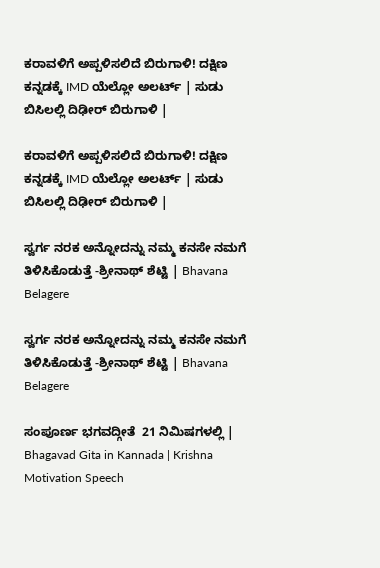ಕರಾವಳಿಗೆ ಅಪ್ಪಳಿಸಲಿದೆ ಬಿರುಗಾಳಿ! ದಕ್ಷಿಣ ಕನ್ನಡಕ್ಕೆ IMD ಯೆಲ್ಲೋ ಅಲರ್ಟ್ | ಸುಡು ಬಿಸಿಲಲ್ಲಿ ದಿಢೀರ್ ಬಿರುಗಾಳಿ |

ಕರಾವಳಿಗೆ ಅಪ್ಪಳಿಸಲಿದೆ ಬಿರುಗಾಳಿ! ದಕ್ಷಿಣ ಕನ್ನಡಕ್ಕೆ IMD ಯೆಲ್ಲೋ ಅಲರ್ಟ್ | ಸುಡು ಬಿಸಿಲಲ್ಲಿ ದಿಢೀರ್ ಬಿರುಗಾಳಿ |

ಸ್ವರ್ಗ ನರಕ ಅನ್ನೋದನ್ನು ನಮ್ಮ ಕನಸೇ ನಮಗೆ ತಿಳಿಸಿಕೊಡುತ್ತೆ -ಶ್ರೀನಾಥ್ ಶೆಟ್ಟಿ | Bhavana Belagere

ಸ್ವರ್ಗ ನರಕ ಅನ್ನೋದನ್ನು ನಮ್ಮ ಕನಸೇ ನಮಗೆ ತಿಳಿಸಿಕೊಡುತ್ತೆ -ಶ್ರೀನಾಥ್ ಶೆಟ್ಟಿ | Bhavana Belagere

ಸಂಪೂರ್ಣ ಭಗವದ್ಗೀತೆ  21 ನಿಮಿಷಗಳಲ್ಲಿ | Bhagavad Gita in Kannada | Krishna Motivation Speech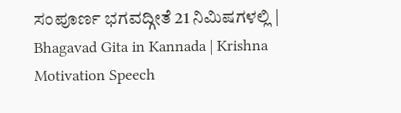ಸಂಪೂರ್ಣ ಭಗವದ್ಗೀತೆ 21 ನಿಮಿಷಗಳಲ್ಲಿ | Bhagavad Gita in Kannada | Krishna Motivation Speech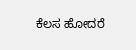ಕೆಲಸ ಹೋದರೆ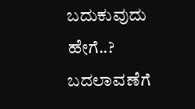ಬದುಕುವುದು ಹೇಗೆ..? ಬದಲಾವಣೆಗೆ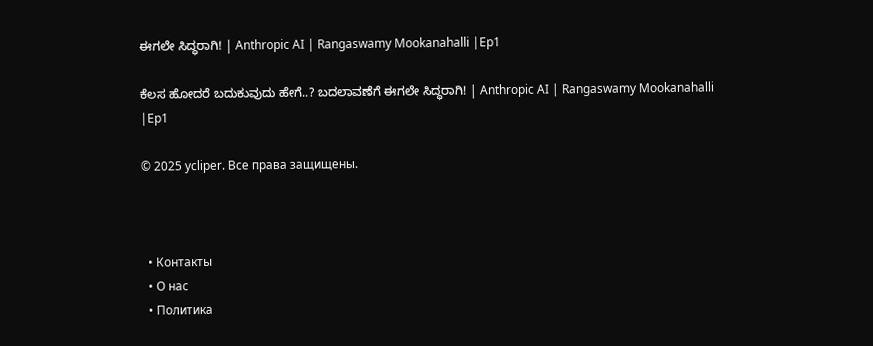ಈಗಲೇ ಸಿದ್ಧರಾಗಿ! | Anthropic AI | Rangaswamy Mookanahalli |Ep1

ಕೆಲಸ ಹೋದರೆ ಬದುಕುವುದು ಹೇಗೆ..? ಬದಲಾವಣೆಗೆ ಈಗಲೇ ಸಿದ್ಧರಾಗಿ! | Anthropic AI | Rangaswamy Mookanahalli |Ep1

© 2025 ycliper. Все права защищены.



  • Контакты
  • О нас
  • Политика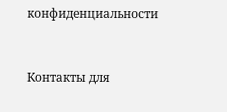конфиденциальности



Контакты для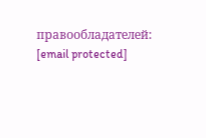правообладателей: [email protected]